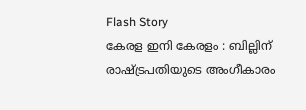Flash Story
കേരള ഇനി കേരളം : ബില്ലിന് രാഷ്ട്രപതിയുടെ അംഗീകാരം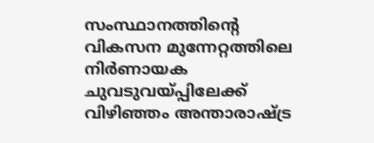സംസ്ഥാനത്തിന്റെ വികസന മുന്നേറ്റത്തിലെ നിർണായക ചുവടുവയ്പ്പിലേക്ക് വിഴിഞ്ഞം അന്താരാഷ്ട്ര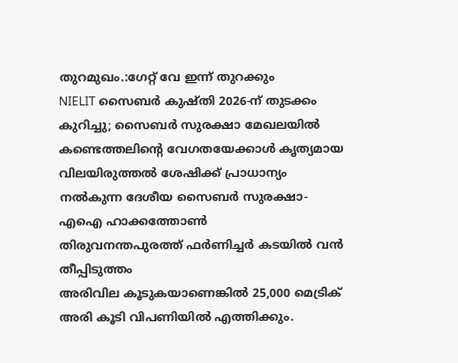തുറമുഖം.:ഗേറ്റ് വേ ഇന്ന് തുറക്കും
NIELIT സൈബര്‍ കുഷ്തി 2026-ന് തുടക്കം കുറിച്ചു; സൈബര്‍ സുരക്ഷാ മേഖലയില്‍ കണ്ടെത്തലിന്റെ വേഗതയേക്കാള്‍ കൃത്യമായ വിലയിരുത്തല്‍ ശേഷിക്ക് പ്രാധാന്യം നല്‍കുന്ന ദേശീയ സൈബര്‍ സുരക്ഷാ-എഐ ഹാക്കത്തോണ്‍
തിരുവനന്തപുരത്ത് ഫർണിച്ചർ കടയിൽ വൻ തീപ്പിടുത്തം
അരിവില കൂടുകയാണെങ്കിൽ 25,000 മെട്രിക് അരി കൂടി വിപണിയിൽ എത്തിക്കും.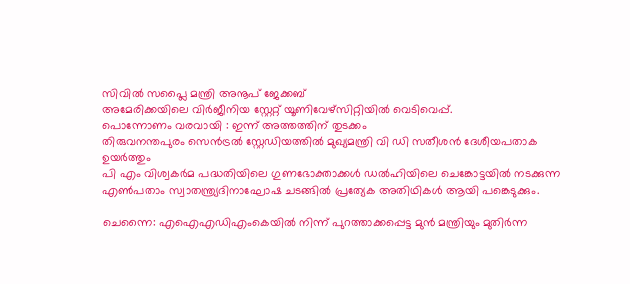സിവിൽ സപ്ലൈ മന്ത്രി അനൂപ് ജേക്കബ്
അമേരിക്കയിലെ വിർജീനിയ സ്റ്റേറ്റ് യൂണിവേഴ്‌സിറ്റിയിൽ വെടിവെപ്പ്.
പൊന്നോണം വരവായി : ഇന്ന് അത്തത്തിന് തുടക്കം
തിരുവനന്തപുരം സെൻട്രൽ സ്റ്റേഡിയത്തിൽ മുഖ്യമന്ത്രി വി ഡി സതീശൻ ദേശീയപതാക ഉയർത്തും
പി എം വിശ്വകർമ പദ്ധതിയിലെ ഗുണഭോക്താക്കൾ ഡൽഹിയിലെ ചെങ്കോട്ടയിൽ നടക്കുന്ന എൺപതാം സ്വാതന്ത്ര്യദിനാഘോഷ ചടങ്ങിൽ പ്രത്യേക അതിഥികൾ ആയി പങ്കെടുക്കും.

ചെന്നൈ: എഐഎഡിഎംകെയിൽ നിന്ന് പുറത്താക്കപ്പെട്ട മുൻ മന്ത്രിയും മുതിർന്ന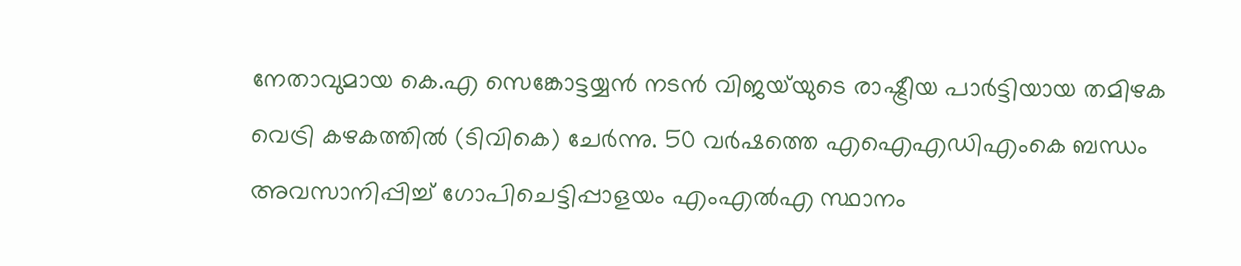നേതാവുമായ കെ.എ സെങ്കോട്ടയ്യൻ നടൻ വിജയ‌്‌യുടെ രാഷ്ട്രീയ പാർട്ടിയായ തമിഴക വെട്രി കഴകത്തിൽ (ടിവികെ) ചേർന്നു. 50 വർഷത്തെ എഐഎഡിഎംകെ ബന്ധം അവസാനിപ്പിച്ച് ഗോപിചെട്ടിപ്പാളയം എംഎൽഎ സ്ഥാനം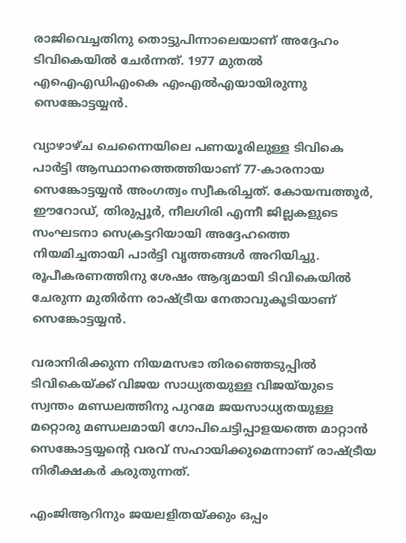രാജിവെച്ചതിനു തൊട്ടുപിന്നാലെയാണ് അദ്ദേഹം ടിവികെയിൽ ചേർന്നത്. 1977 മുതൽ എഐഎഡിഎംകെ എംഎൽഎയായിരുന്നു സെങ്കോട്ടയ്യൻ.

വ്യാഴാഴ്ച ചെന്നൈയിലെ പണയൂരിലുള്ള ടിവികെ പാർട്ടി ആസ്ഥാനത്തെത്തിയാണ് 77-കാരനായ സെങ്കോട്ടയ്യൻ അംഗത്വം സ്വീകരിച്ചത്. കോയമ്പത്തൂർ, ഈറോഡ്, തിരുപ്പൂർ, നീലഗിരി എന്നീ ജില്ലകളുടെ സംഘടനാ സെക്രട്ടറിയായി അദ്ദേഹത്തെ നിയമിച്ചതായി പാർട്ടി വൃത്തങ്ങൾ അറിയിച്ചു. രൂപീകരണത്തിനു ശേഷം ആദ്യമായി ടിവികെയിൽ ചേരുന്ന മുതിർന്ന രാഷ്ട്രീയ നേതാവുകൂടിയാണ് സെങ്കോട്ടയ്യൻ.

വരാനിരിക്കുന്ന നിയമസഭാ തിരഞ്ഞെടുപ്പിൽ ടിവികെയ്ക്ക് വിജയ സാധ്യതയുള്ള വിജയ്‌യുടെ സ്വന്തം മണ്ഡലത്തിനു പുറമേ ജയസാധ്യതയുള്ള മറ്റൊരു മണ്ഡലമായി ഗോപിചെട്ടിപ്പാളയത്തെ മാറ്റാൻ സെങ്കോട്ടയ്യന്റെ വരവ് സഹായിക്കുമെന്നാണ് രാഷ്ട്രീയ നിരീക്ഷകർ കരുതുന്നത്.

എംജിആറിനും ജയലളിതയ്ക്കും ഒപ്പം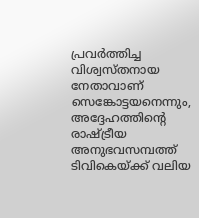പ്രവർത്തിച്ച വിശ്വസ്തനായ നേതാവാണ് സെങ്കോട്ടയനെന്നും, അദ്ദേഹത്തിന്റെ രാഷ്ട്രീയ അനുഭവസമ്പത്ത് ടിവികെയ്ക്ക് വലിയ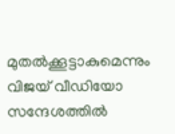മുതൽക്കൂട്ടാകുമെന്നും വിജയ് വീഡിയോ സന്ദേശത്തിൽ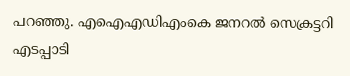പറഞ്ഞു. എഐഎഡിഎംകെ ജനറൽ സെക്രട്ടറി എടപ്പാടി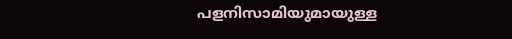പളനിസാമിയുമായുള്ള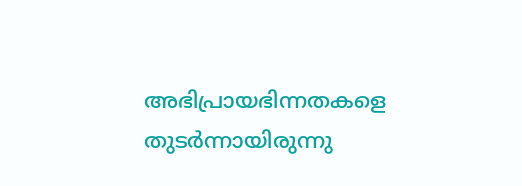അഭിപ്രായഭിന്നതകളെ തുടർന്നായിരുന്നു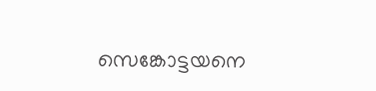സെങ്കോട്ടയനെ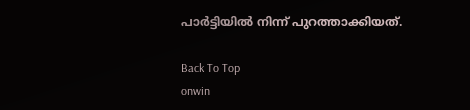പാർട്ടിയിൽ നിന്ന് പുറത്താക്കിയത്.

Back To Top
onwin